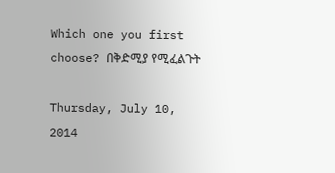Which one you first choose? በቅድሚያ የሚፈልጉት

Thursday, July 10, 2014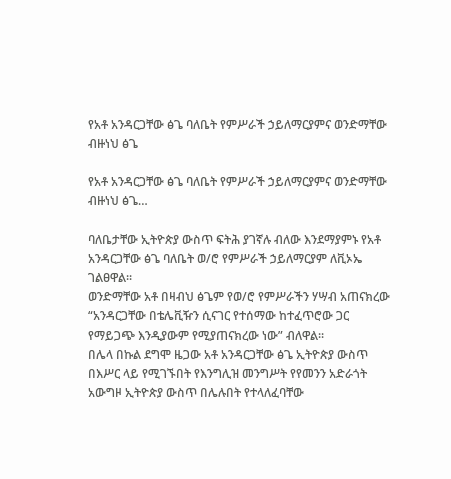የአቶ አንዳርጋቸው ፅጌ ባለቤት የምሥራች ኃይለማርያምና ወንድማቸው ብዙነህ ፅጌ

የአቶ አንዳርጋቸው ፅጌ ባለቤት የምሥራች ኃይለማርያምና ወንድማቸው ብዙነህ ፅጌ…

ባለቤታቸው ኢትዮጵያ ውስጥ ፍትሕ ያገኛሉ ብለው እንደማያምኑ የአቶ አንዳርጋቸው ፅጌ ባለቤት ወ/ሮ የምሥራች ኃይለማርያም ለቪኦኤ ገልፀዋል፡፡
ወንድማቸው አቶ በዛብህ ፅጌም የወ/ሮ የምሥራችን ሃሣብ አጠናክረው “አንዳርጋቸው በቴሌቪዥን ሲናገር የተሰማው ከተፈጥሮው ጋር የማይጋጭ እንዲያውም የሚያጠናክረው ነው” ብለዋል፡፡
በሌላ በኩል ደግሞ ዜጋው አቶ አንዳርጋቸው ፅጌ ኢትዮጵያ ውስጥ በእሥር ላይ የሚገኙበት የእንግሊዝ መንግሥት የየመንን አድራጎት አውግዞ ኢትዮጵያ ውስጥ በሌሉበት የተላለፈባቸው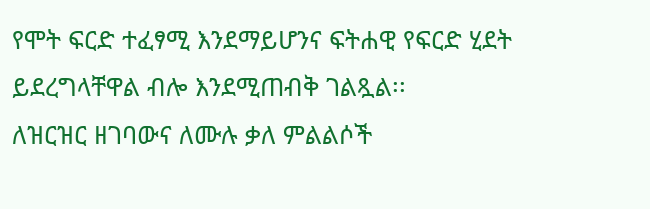የሞት ፍርድ ተፈፃሚ እንደማይሆንና ፍትሐዊ የፍርድ ሂደት ይደረግላቸዋል ብሎ እንደሚጠብቅ ገልጿል፡፡
ለዝርዝር ዘገባውና ለሙሉ ቃለ ምልልሶች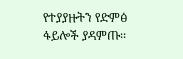የተያያዙትን የድምፅ ፋይሎች ያዳምጡ፡፡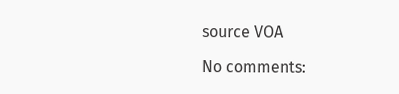source VOA

No comments: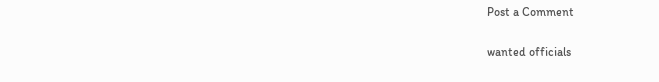Post a Comment

wanted officials